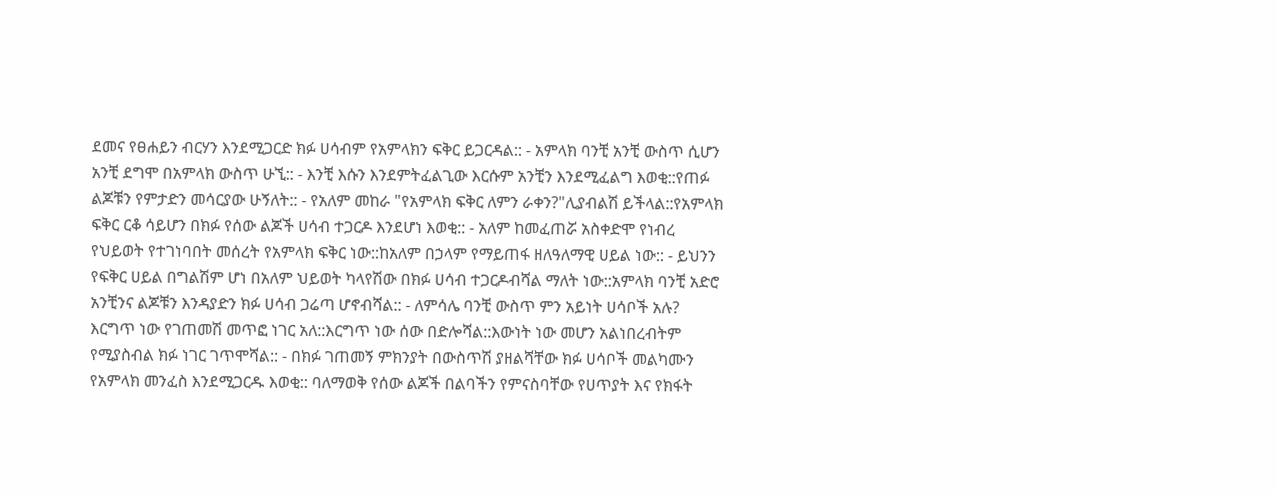ደመና የፀሐይን ብርሃን እንደሚጋርድ ክፉ ሀሳብም የአምላክን ፍቅር ይጋርዳል:: - አምላክ ባንቺ አንቺ ውስጥ ሲሆን አንቺ ደግሞ በአምላክ ውስጥ ሁኚ:: - እንቺ እሱን እንደምትፈልጊው እርሱም አንቺን እንደሚፈልግ እወቂ::የጠፉ ልጆቹን የምታድን መሳርያው ሁኝለት:: - የአለም መከራ "የአምላክ ፍቅር ለምን ራቀን?"ሊያብልሽ ይችላል::የአምላክ ፍቅር ርቆ ሳይሆን በክፉ የሰው ልጆች ሀሳብ ተጋርዶ እንደሆነ እወቂ:: - አለም ከመፈጠሯ አስቀድሞ የነብረ የህይወት የተገነባበት መሰረት የአምላክ ፍቅር ነው::ከአለም በኃላም የማይጠፋ ዘለዓለማዊ ሀይል ነው:: - ይህንን የፍቅር ሀይል በግልሽም ሆነ በአለም ህይወት ካላየሽው በክፉ ሀሳብ ተጋርዶብሻል ማለት ነው::አምላክ ባንቺ አድሮ አንቺንና ልጆቹን እንዳያድን ክፉ ሀሳብ ጋሬጣ ሆኖብሻል:: - ለምሳሌ ባንቺ ውስጥ ምን አይነት ሀሳቦች አሉ? እርግጥ ነው የገጠመሽ መጥፎ ነገር አለ::እርግጥ ነው ሰው በድሎሻል::እውነት ነው መሆን አልነበረብትም የሚያስብል ክፉ ነገር ገጥሞሻል:: - በክፉ ገጠመኝ ምክንያት በውስጥሽ ያዘልሻቸው ክፉ ሀሳቦች መልካሙን የአምላክ መንፈስ እንደሚጋርዱ እወቂ:: ባለማወቅ የሰው ልጆች በልባችን የምናስባቸው የሀጥያት እና የክፋት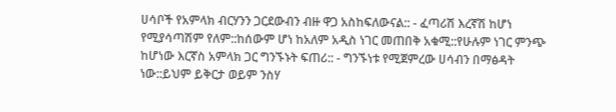ሀሳቦች የአምላክ ብርሃንን ጋርደውብን ብዙ ዋጋ አስከፍለውናል:: - ፈጣሪሽ እረኛሽ ከሆነ የሚያሳጣሽም የለም::ከሰውም ሆነ ከአለም አዲስ ነገር መጠበቅ አቁሚ::የሁሉም ነገር ምንጭ ከሆነው እርኛስ አምላክ ጋር ግንኙኑት ፍጠሪ:: - ግንኙነቱ የሚጀምረው ሀሳብን በማፅዳት ነው::ይህም ይቅርታ ወይም ንስሃ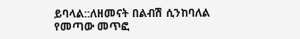ይባላል::ለዘመናት በልብሽ ሲንከባለል የመጣው መጥፎ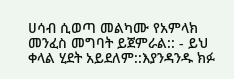ሀሳብ ሲወጣ መልካሙ የአምላክ መንፈስ መግባት ይጀምራል:: - ይህ ቀላል ሂደት አይደለም::እያንዳንዱ ክፉ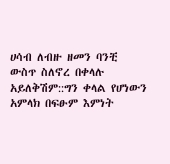ሀሳብ ለብዙ ዘመን ባንቺ ውስጥ ስለኖረ በቀላሉ አይለቅሽም::ግን ቀላል የሆነውን አምላክ በፍፁም እምነት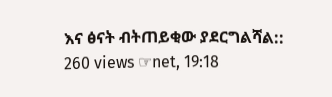እና ፅናት ብትጠይቂው ያደርግልሻል:: 260 views ☞net, 19:18